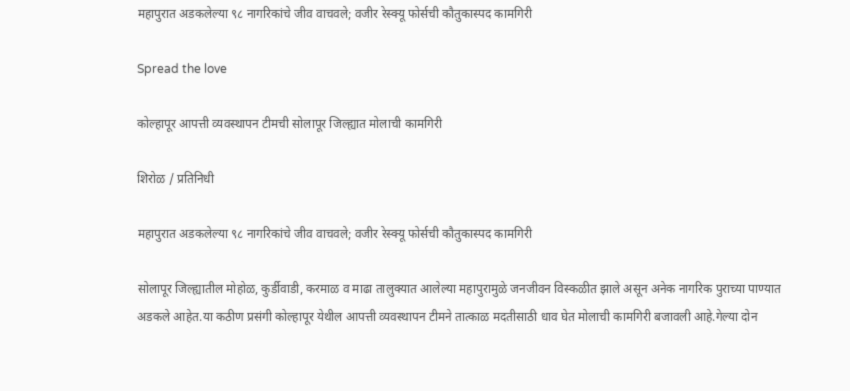महापुरात अडकलेल्या ९८ नागरिकांचे जीव वाचवले; वजीर रेस्क्यू फोर्सची कौतुकास्पद कामगिरी

Spread the love

कोल्हापूर आपत्ती व्यवस्थापन टीमची सोलापूर जिल्ह्यात मोलाची कामगिरी

शिरोळ / प्रतिनिधी

महापुरात अडकलेल्या ९८ नागरिकांचे जीव वाचवले; वजीर रेस्क्यू फोर्सची कौतुकास्पद कामगिरी

सोलापूर जिल्ह्यातील मोहोळ, कुर्डीवाडी, करमाळ व माढा तालुक्यात आलेल्या महापुरामुळे जनजीवन विस्कळीत झाले असून अनेक नागरिक पुराच्या पाण्यात अडकले आहेत.या कठीण प्रसंगी कोल्हापूर येथील आपत्ती व्यवस्थापन टीमने तात्काळ मदतीसाठी धाव घेत मोलाची कामगिरी बजावली आहे.गेल्या दोन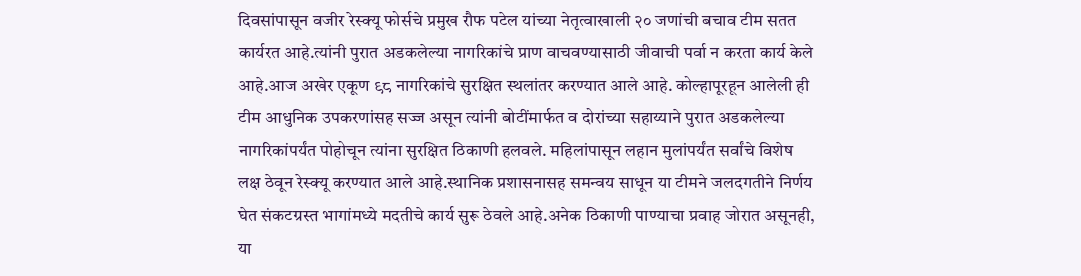दिवसांपासून वजीर रेस्क्यू फोर्सचे प्रमुख रौफ पटेल यांच्या नेतृत्वाखाली २० जणांची बचाव टीम सतत कार्यरत आहे.त्यांनी पुरात अडकलेल्या नागरिकांचे प्राण वाचवण्यासाठी जीवाची पर्वा न करता कार्य केले आहे.आज अखेर एकूण ९८ नागरिकांचे सुरक्षित स्थलांतर करण्यात आले आहे. कोल्हापूरहून आलेली ही टीम आधुनिक उपकरणांसह सज्ज असून त्यांनी बोटींमार्फत व दोरांच्या सहाय्याने पुरात अडकलेल्या नागरिकांपर्यंत पोहोचून त्यांना सुरक्षित ठिकाणी हलवले. महिलांपासून लहान मुलांपर्यंत सर्वांचे विशेष लक्ष ठेवून रेस्क्यू करण्यात आले आहे.स्थानिक प्रशासनासह समन्वय साधून या टीमने जलदगतीने निर्णय घेत संकटग्रस्त भागांमध्ये मदतीचे कार्य सुरू ठेवले आहे.अनेक ठिकाणी पाण्याचा प्रवाह जोरात असूनही, या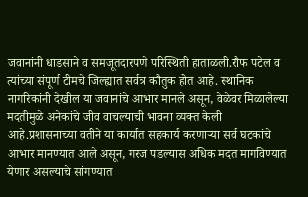जवानांनी धाडसाने व समजूतदारपणे परिस्थिती हाताळली.रौफ पटेल व त्यांच्या संपूर्ण टीमचे जिल्ह्यात सर्वत्र कौतुक होत आहे. स्थानिक नागरिकांनी देखील या जवानांचे आभार मानले असून, वेळेवर मिळालेल्या मदतीमुळे अनेकांचे जीव वाचल्याची भावना व्यक्त केली आहे.प्रशासनाच्या वतीने या कार्यात सहकार्य करणाऱ्या सर्व घटकांचे आभार मानण्यात आले असून, गरज पडल्यास अधिक मदत मागविण्यात येणार असल्याचे सांगण्यात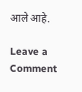आले आहे.

Leave a Comment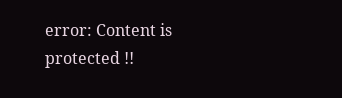error: Content is protected !!